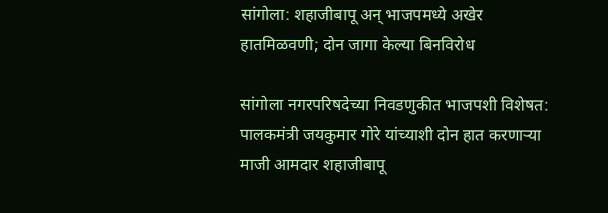सांगोला: शहाजीबापू अन् भाजपमध्ये अखेर हातमिळवणी; दोन जागा केल्या बिनविरोध

सांगोला नगरपरिषदेच्या निवडणुकीत भाजपशी विशेषत: पालकमंत्री जयकुमार गोरे यांच्याशी दोन हात करणाऱ्या माजी आमदार शहाजीबापू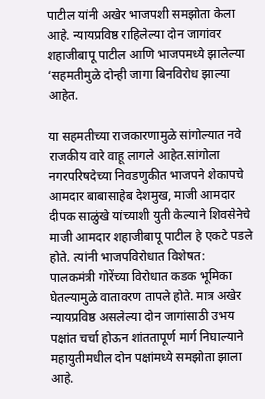पाटील यांनी अखेर भाजपशी समझोता केला आहे. न्यायप्रविष्ठ राहिलेल्या दोन जागांवर शहाजीबापू पाटील आणि भाजपमध्ये झालेल्या ‘सहमतीमुळे दोन्ही जागा बिनविरोध झाल्या आहेत.

या सहमतीच्या राजकारणामुळे सांगोल्यात नवे राजकीय वारे वाहू लागले आहेत.सांगोला नगरपरिषदेच्या निवडणुकीत भाजपने शेकापचे आमदार बाबासाहेब देशमुख, माजी आमदार दीपक साळुंखे यांच्याशी युती केल्याने शिवसेनेचे माजी आमदार शहाजीबापू पाटील हे एकटे पडले होते. त्यांनी भाजपविरोधात विशेषत: पालकमंत्री गोरेंच्या विरोधात कडक भूमिका घेतल्यामुळे वातावरण तापले होते. मात्र अखेर न्यायप्रविष्ठ असलेल्या दोन जागांसाठी उभय पक्षांत चर्चा होऊन शांततापूर्ण मार्ग निघाल्याने महायुतीमधील दोन पक्षांमध्ये समझोता झाला आहे.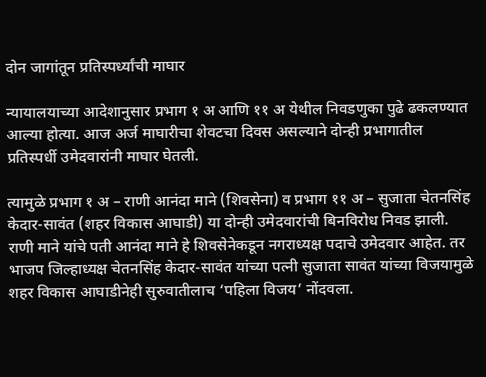दोन जागांतून प्रतिस्पर्ध्यांची माघार

न्यायालयाच्या आदेशानुसार प्रभाग १ अ आणि ११ अ येथील निवडणुका पुढे ढकलण्यात आल्या होत्या. आज अर्ज माघारीचा शेवटचा दिवस असल्याने दोन्ही प्रभागातील प्रतिस्पर्धी उमेदवारांनी माघार घेतली.

त्यामुळे प्रभाग १ अ – राणी आनंदा माने (शिवसेना) व प्रभाग ११ अ – सुजाता चेतनसिंह केदार-सावंत (शहर विकास आघाडी) या दोन्ही उमेदवारांची बिनविरोध निवड झाली. राणी माने यांचे पती आनंदा माने हे शिवसेनेकडून नगराध्यक्ष पदाचे उमेदवार आहेत. तर भाजप जिल्हाध्यक्ष चेतनसिंह केदार-सावंत यांच्या पत्‍नी सुजाता सावंत यांच्या विजयामुळे शहर विकास आघाडीनेही सुरुवातीलाच ‘पहिला विजय’ नोंदवला.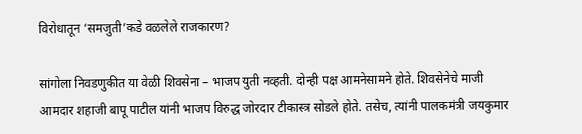विरोधातून ‘समजुती’कडे वळलेले राजकारण?

सांगोला निवडणुकीत या वेळी शिवसेना – भाजप युती नव्हती. दोन्ही पक्ष आमनेसामने होते. शिवसेनेचे माजी आमदार शहाजी बापू पाटील यांनी भाजप विरुद्ध जोरदार टीकास्त्र सोडले होते. तसेच, त्यांनी पालकमंत्री जयकुमार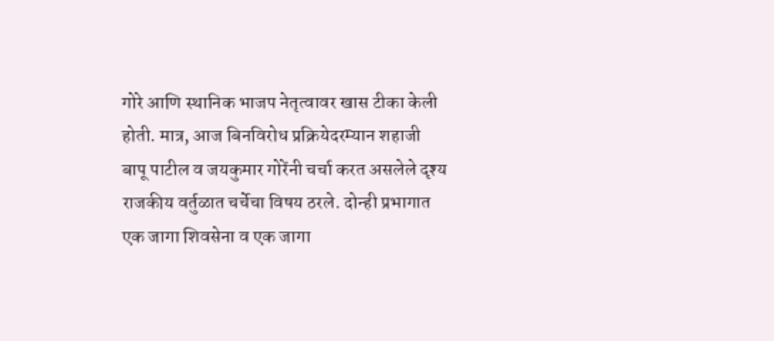गोरे आणि स्थानिक भाजप नेतृत्वावर खास टीका केली होती. मात्र, आज बिनविरोध प्रक्रियेदरम्यान शहाजी बापू पाटील व जयकुमार गोरेंनी चर्चा करत असलेले दृश्य राजकीय वर्तुळात चर्चेचा विषय ठरले. दोन्ही प्रभागात एक जागा शिवसेना व एक जागा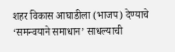शहर विकास आघाडीला (भाजप) देण्याचे ‘समन्वयाने समाधान’ साधल्याची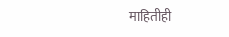माहितीही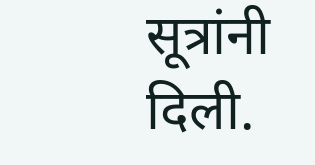सूत्रांनी दिली.